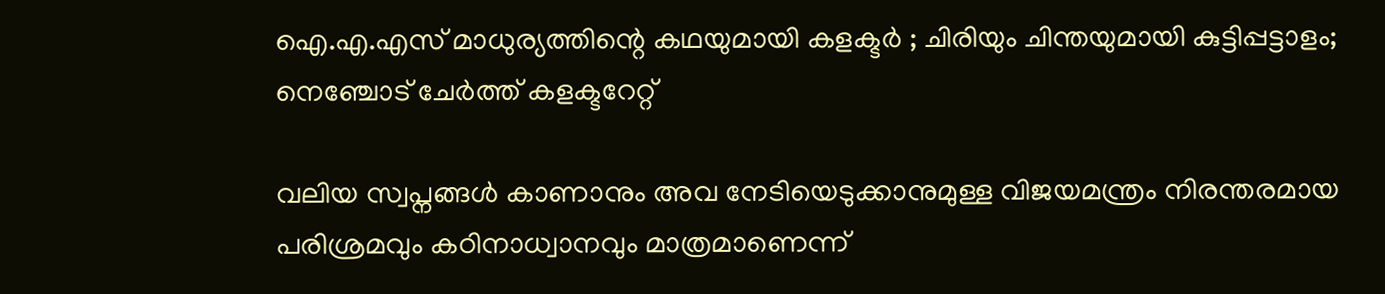ഐ.എ.എസ് മാധുര്യത്തിന്റെ കഥയുമായി കളക്ടര്‍ ; ചിരിയും ചിന്തയുമായി കുട്ടിപ്പട്ടാളം; നെഞ്ചോട് ചേര്‍ത്ത് കളക്ടറേറ്റ്

വലിയ സ്വപ്നങ്ങള്‍ കാണാനും അവ നേടിയെടുക്കാനുമുള്ള വിജയമന്ത്രം നിരന്തരമായ പരിശ്രമവും കഠിനാധ്വാനവും മാത്രമാണെന്ന്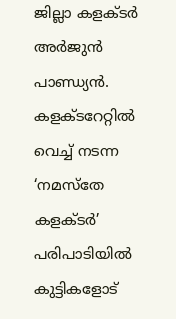ജില്ലാ കളക്ടര്‍ അര്‍ജുന്‍ പാണ്ഡ്യന്‍. കളക്ടറേറ്റില്‍ വെച്ച് നടന്ന ‘നമസ്തേ കളക്ടര്‍’ പരിപാടിയില്‍ കുട്ടികളോട്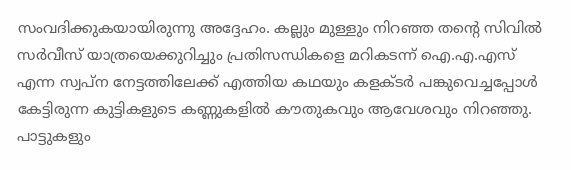സംവദിക്കുകയായിരുന്നു അദ്ദേഹം. കല്ലും മുള്ളും നിറഞ്ഞ തന്റെ സിവില്‍ സര്‍വീസ് യാത്രയെക്കുറിച്ചും പ്രതിസന്ധികളെ മറികടന്ന് ഐ.എ.എസ് എന്ന സ്വപ്ന നേട്ടത്തിലേക്ക് എത്തിയ കഥയും കളക്ടര്‍ പങ്കുവെച്ചപ്പോള്‍ കേട്ടിരുന്ന കുട്ടികളുടെ കണ്ണുകളില്‍ കൗതുകവും ആവേശവും നിറഞ്ഞു. പാട്ടുകളും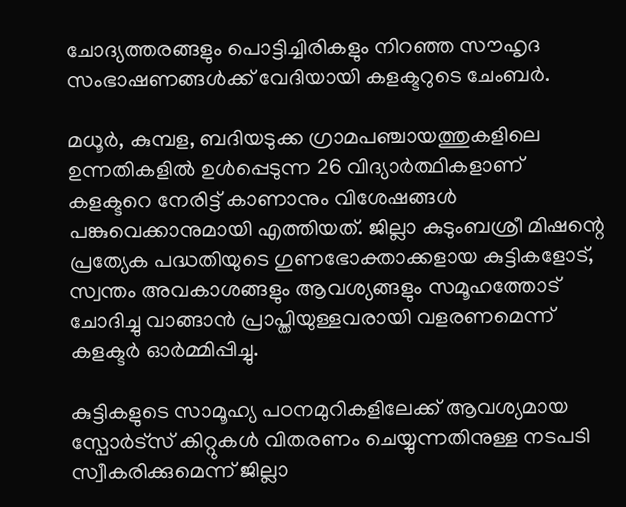ചോദ്യത്തരങ്ങളും പൊട്ടിച്ചിരികളും നിറഞ്ഞ സൗഹൃദ സംഭാഷണങ്ങള്‍ക്ക് വേദിയായി കളക്ടറുടെ ചേംബര്‍.

മധൂര്‍, കുമ്പള, ബദിയടുക്ക ഗ്രാമപഞ്ചായത്തുകളിലെ ഉന്നതികളില്‍ ഉള്‍പ്പെടുന്ന 26 വിദ്യാര്‍ത്ഥികളാണ് കളക്ടറെ നേരിട്ട് കാണാനും വിശേഷങ്ങള്‍ പങ്കുവെക്കാനുമായി എത്തിയത്. ജില്ലാ കുടുംബശ്രീ മിഷന്റെ പ്രത്യേക പദ്ധതിയുടെ ഗുണഭോക്താക്കളായ കുട്ടികളോട്, സ്വന്തം അവകാശങ്ങളും ആവശ്യങ്ങളും സമൂഹത്തോട് ചോദിച്ചു വാങ്ങാന്‍ പ്രാപ്തിയുള്ളവരായി വളരണമെന്ന് കളക്ടര്‍ ഓര്‍മ്മിപ്പിച്ചു.

കുട്ടികളുടെ സാമൂഹ്യ പഠനമുറികളിലേക്ക് ആവശ്യമായ സ്പോര്‍ട്സ് കിറ്റുകള്‍ വിതരണം ചെയ്യുന്നതിനുള്ള നടപടി സ്വീകരിക്കുമെന്ന് ജില്ലാ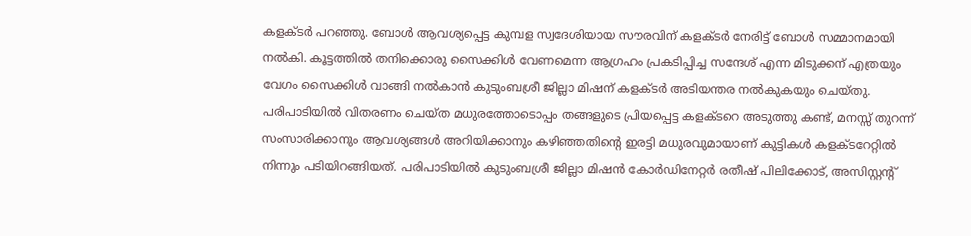കളക്ടര്‍ പറഞ്ഞു. ബോള്‍ ആവശ്യപ്പെട്ട കുമ്പള സ്വദേശിയായ സൗരവിന് കളക്ടര്‍ നേരിട്ട് ബോള്‍ സമ്മാനമായി നല്‍കി. കൂട്ടത്തില്‍ തനിക്കൊരു സൈക്കിള്‍ വേണമെന്ന ആഗ്രഹം പ്രകടിപ്പിച്ച സന്ദേശ് എന്ന മിടുക്കന് എത്രയും വേഗം സൈക്കിള്‍ വാങ്ങി നല്‍കാന്‍ കുടുംബശ്രീ ജില്ലാ മിഷന് കളക്ടര്‍ അടിയന്തര നല്‍കുകയും ചെയ്തു. പരിപാടിയില്‍ വിതരണം ചെയ്ത മധുരത്തോടൊപ്പം തങ്ങളുടെ പ്രിയപ്പെട്ട കളക്ടറെ അടുത്തു കണ്ട്, മനസ്സ് തുറന്ന് സംസാരിക്കാനും ആവശ്യങ്ങള്‍ അറിയിക്കാനും കഴിഞ്ഞതിന്റെ ഇരട്ടി മധുരവുമായാണ് കുട്ടികള്‍ കളക്ടറേറ്റില്‍ നിന്നും പടിയിറങ്ങിയത്. പരിപാടിയില്‍ കുടുംബശ്രീ ജില്ലാ മിഷന്‍ കോര്‍ഡിനേറ്റര്‍ രതീഷ് പിലിക്കോട്, അസിസ്റ്റന്റ്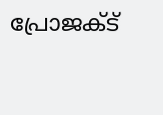പ്രോജക്ട്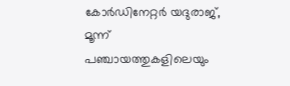കോര്‍ഡിനേറ്റര്‍ യദുരാജ്, മൂന്ന് പഞ്ചായത്തുകളിലെയും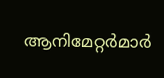ആനിമേറ്റര്‍മാര്‍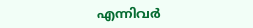എന്നിവര്‍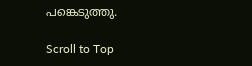പങ്കെടുത്തു.

Scroll to Top